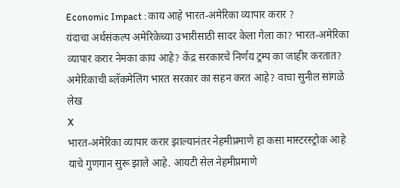Economic Impact : काय आहे भारत-अमेरिका व्यापार करार ?
यंदाचा अर्थसंकल्प अमेरिकेच्या उभारीसाठी सादर केला गेला का? भारत-अमेरिका व्यापार करार नेमका काय आहे? केंद्र सरकारचे निर्णय ट्रम्प का जाहीर करतात? अमेरिकाची ब्लॅकमेलिंग भारत सरकार का सहन करत आहे? वाचा सुनील सांगळे लेख
X
भारत-अमेरिका व्यापार करार झाल्यानंतर नेहमीप्रमाणे हा कसा मास्टरस्ट्रोक आहे याचे गुणगान सुरू झाले आहे. आयटी सेल नेहमीप्रमाणे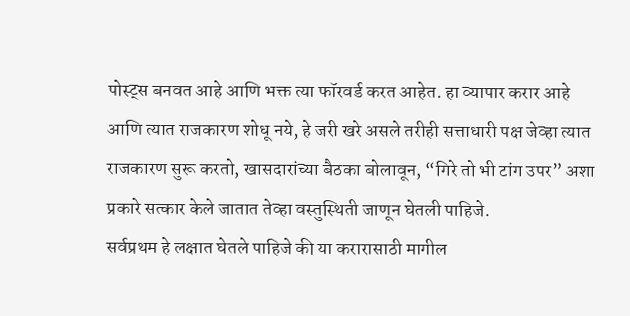पोस्ट्स बनवत आहे आणि भक्त त्या फॉरवर्ड करत आहेत. हा व्यापार करार आहे आणि त्यात राजकारण शोधू नये, हे जरी खरे असले तरीही सत्ताधारी पक्ष जेव्हा त्यात राजकारण सुरू करतो, खासदारांच्या बैठका बोलावून, “गिरे तो भी टांग उपर” अशा प्रकारे सत्कार केले जातात तेव्हा वस्तुस्थिती जाणून घेतली पाहिजे.
सर्वप्रथम हे लक्षात घेतले पाहिजे की या करारासाठी मागील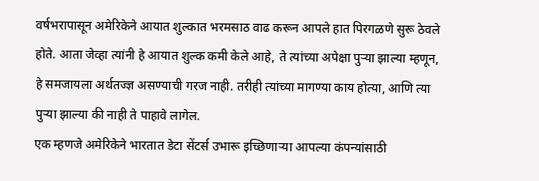वर्षभरापासून अमेरिकेने आयात शुल्कात भरमसाठ वाढ करून आपले हात पिरगळणे सुरू ठेवले होते. आता जेव्हा त्यांनी हे आयात शुल्क कमी केले आहे, ते त्यांच्या अपेक्षा पुऱ्या झाल्या म्हणून, हे समजायला अर्थतज्ज्ञ असण्याची गरज नाही. तरीही त्यांच्या मागण्या काय होत्या, आणि त्या पुऱ्या झाल्या की नाही ते पाहावे लागेल.
एक म्हणजे अमेरिकेने भारतात डेटा सेंटर्स उभारू इच्छिणाऱ्या आपल्या कंपन्यांसाठी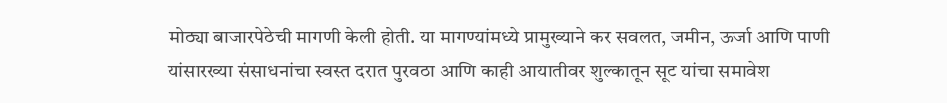मोठ्या बाजारपेठेची मागणी केली होती. या मागण्यांमध्ये प्रामुख्याने कर सवलत, जमीन, ऊर्जा आणि पाणी यांसारख्या संसाधनांचा स्वस्त दरात पुरवठा आणि काही आयातीवर शुल्कातून सूट यांचा समावेश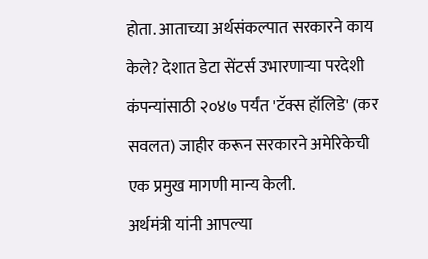होता. आताच्या अर्थसंकल्पात सरकारने काय केले? देशात डेटा सेंटर्स उभारणाऱ्या परदेशी कंपन्यांसाठी २०४७ पर्यंत 'टॅक्स हॉलिडे' (कर सवलत) जाहीर करून सरकारने अमेरिकेची एक प्रमुख मागणी मान्य केली.
अर्थमंत्री यांनी आपल्या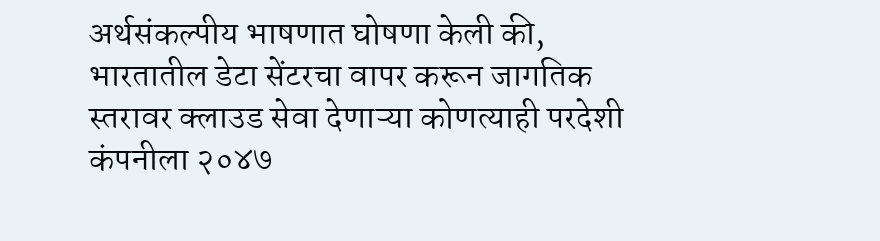अर्थसंकल्पीय भाषणात घोषणा केली की, भारतातील डेटा सेंटरचा वापर करून जागतिक स्तरावर क्लाउड सेवा देणाऱ्या कोणत्याही परदेशी कंपनीला २०४७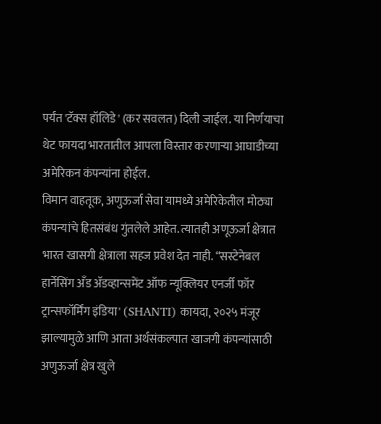पर्यंत 'टॅक्स हॉलिडे' (कर सवलत) दिली जाईल. या निर्णयाचा थेट फायदा भारतातील आपला विस्तार करणाऱ्या आघाडीच्या अमेरिकन कंपन्यांना होईल.
विमान वाहतूक, अणुऊर्जा सेवा यामध्ये अमेरिकेतील मोठ्या कंपन्यांचे हितसंबंध गुंतलेले आहेत. त्यातही अणूऊर्जा क्षेत्रात भारत खासगी क्षेत्राला सहज प्रवेश देत नाही. “सस्टेनेबल हार्नेसिंग अँड ॲडव्हान्समेंट ऑफ न्यूक्लियर एनर्जी फॉर ट्रान्सफॉर्मिंग इंडिया' (SHANTI) कायदा, २०२५ मंजूर झाल्यामुळे आणि आता अर्थसंकल्पात खाजगी कंपन्यांसाठी अणुऊर्जा क्षेत्र खुले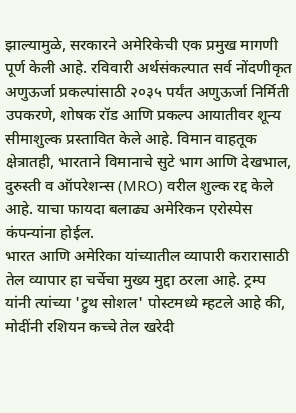झाल्यामुळे, सरकारने अमेरिकेची एक प्रमुख मागणी पूर्ण केली आहे. रविवारी अर्थसंकल्पात सर्व नोंदणीकृत अणुऊर्जा प्रकल्पांसाठी २०३५ पर्यंत अणुऊर्जा निर्मिती उपकरणे, शोषक रॉड आणि प्रकल्प आयातीवर शून्य सीमाशुल्क प्रस्तावित केले आहे. विमान वाहतूक क्षेत्रातही, भारताने विमानाचे सुटे भाग आणि देखभाल, दुरुस्ती व ऑपरेशन्स (MRO) वरील शुल्क रद्द केले आहे. याचा फायदा बलाढ्य अमेरिकन एरोस्पेस कंपन्यांना होईल.
भारत आणि अमेरिका यांच्यातील व्यापारी करारासाठी तेल व्यापार हा चर्चेचा मुख्य मुद्दा ठरला आहे. ट्रम्प यांनी त्यांच्या 'ट्रुथ सोशल' पोस्टमध्ये म्हटले आहे की, मोदींनी रशियन कच्चे तेल खरेदी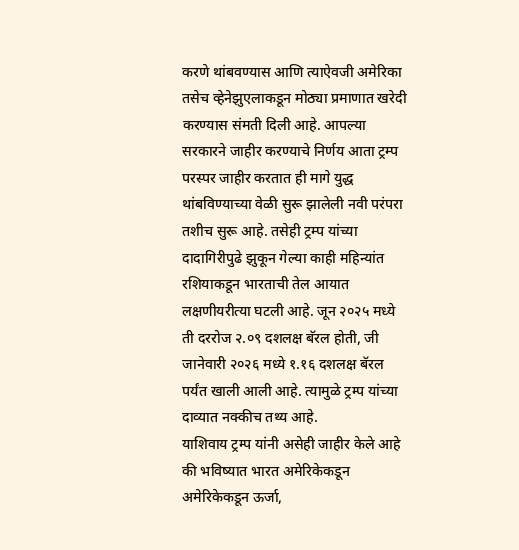करणे थांबवण्यास आणि त्याऐवजी अमेरिका तसेच व्हेनेझुएलाकडून मोठ्या प्रमाणात खरेदी करण्यास संमती दिली आहे. आपल्या सरकारने जाहीर करण्याचे निर्णय आता ट्रम्प परस्पर जाहीर करतात ही मागे युद्ध थांबविण्याच्या वेळी सुरू झालेली नवी परंपरा तशीच सुरू आहे. तसेही ट्रम्प यांच्या दादागिरीपुढे झुकून गेल्या काही महिन्यांत रशियाकडून भारताची तेल आयात लक्षणीयरीत्या घटली आहे. जून २०२५ मध्ये ती दररोज २.०९ दशलक्ष बॅरल होती, जी जानेवारी २०२६ मध्ये १.१६ दशलक्ष बॅरल पर्यंत खाली आली आहे. त्यामुळे ट्रम्प यांच्या दाव्यात नक्कीच तथ्य आहे.
याशिवाय ट्रम्प यांनी असेही जाहीर केले आहे की भविष्यात भारत अमेरिकेकडून अमेरिकेकडून ऊर्जा,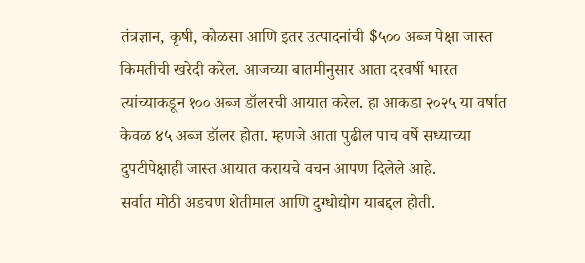तंत्रज्ञान, कृषी, कोळसा आणि इतर उत्पादनांची $५०० अब्ज पेक्षा जास्त किमतीची खरेदी करेल. आजच्या बातमीनुसार आता दरवर्षी भारत त्यांच्याकडून १०० अब्ज डॉलरची आयात करेल. हा आकडा २०२५ या वर्षात केवळ ४५ अब्ज डॉलर होता. म्हणजे आता पुढील पाच वर्षे सध्याच्या दुपटीपेक्षाही जास्त आयात करायचे वचन आपण दिलेले आहे.
सर्वात मोठी अडचण शेतीमाल आणि दुग्धोद्योग याबद्दल होती.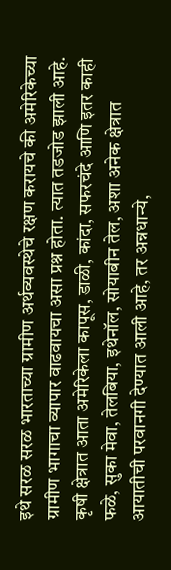इथे सरळ सरळ भारताच्या ग्रामीण अर्थव्यवस्थेचे रक्षण करायचे की अमेरिकेच्या ग्रामीण भागाचा व्यापार वाढवायचा असा प्रश्न होता. त्यात तडजोड झाली आहे. कृषी क्षेत्रात आता अमेरिकेला कापूस, डाळी, कांदा, सफरचंदे आणि इतर काही फळे, सुका मेवा, तेलबिया, इथेनॉल, सोयाबीन तेल, अशा अनेक क्षेत्रात आयातीची परवानगी देण्यात आली आहे, तर अन्नधान्ये,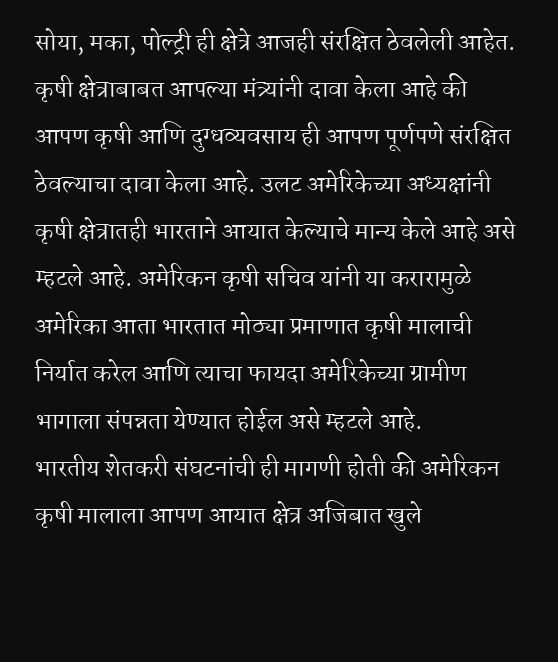सोया, मका, पोल्ट्री ही क्षेत्रे आजही संरक्षित ठेवलेली आहेत. कृषी क्षेत्राबाबत आपल्या मंत्र्यांनी दावा केला आहे की आपण कृषी आणि दुग्धव्यवसाय ही आपण पूर्णपणे संरक्षित ठेवल्याचा दावा केला आहे. उलट अमेरिकेच्या अध्यक्षांनी कृषी क्षेत्रातही भारताने आयात केल्याचे मान्य केले आहे असे म्हटले आहे. अमेरिकन कृषी सचिव यांनी या करारामुळे अमेरिका आता भारतात मोठ्या प्रमाणात कृषी मालाची निर्यात करेल आणि त्याचा फायदा अमेरिकेच्या ग्रामीण भागाला संपन्नता येण्यात होईल असे म्हटले आहे.
भारतीय शेतकरी संघटनांची ही मागणी होती की अमेरिकन कृषी मालाला आपण आयात क्षेत्र अजिबात खुले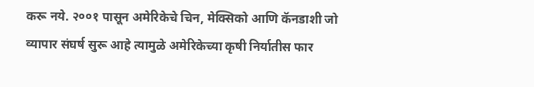करू नये. २००१ पासून अमेरिकेचे चिन, मेक्सिको आणि कॅनडाशी जो व्यापार संघर्ष सुरू आहे त्यामुळे अमेरिकेच्या कृषी निर्यातीस फार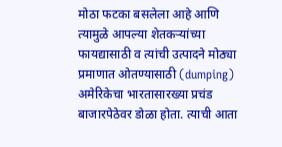मोठा फटका बसलेला आहे आणि त्यामुळे आपल्या शेतकऱ्यांच्या फायद्यासाठी व त्यांची उत्पादने मोठ्या प्रमाणात ओतण्यासाठी (dumping) अमेरिकेचा भारतासारख्या प्रचंड बाजारपेठेवर डोळा होता. त्याची आता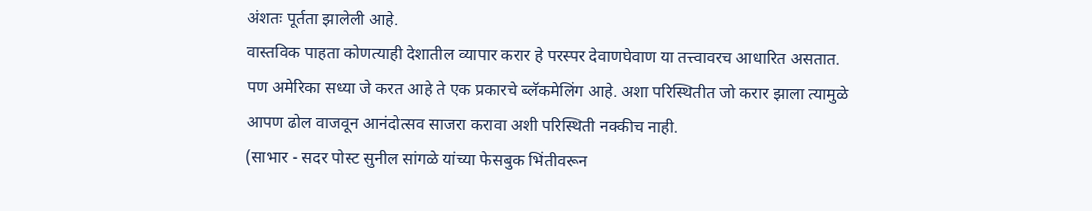अंशतः पूर्तता झालेली आहे.
वास्तविक पाहता कोणत्याही देशातील व्यापार करार हे परस्पर देवाणघेवाण या तत्त्वावरच आधारित असतात. पण अमेरिका सध्या जे करत आहे ते एक प्रकारचे ब्लॅकमेलिंग आहे. अशा परिस्थितीत जो करार झाला त्यामुळे आपण ढोल वाजवून आनंदोत्सव साजरा करावा अशी परिस्थिती नक्कीच नाही.
(साभार - सदर पोस्ट सुनील सांगळे यांच्या फेसबुक भिंतीवरून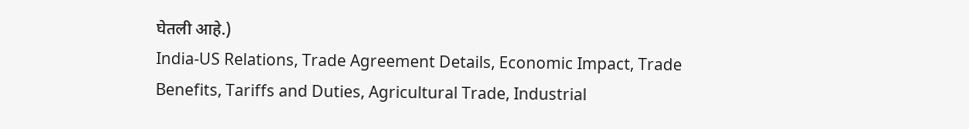घेतली आहे.)
India-US Relations, Trade Agreement Details, Economic Impact, Trade Benefits, Tariffs and Duties, Agricultural Trade, Industrial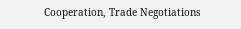Cooperation, Trade Negotiations